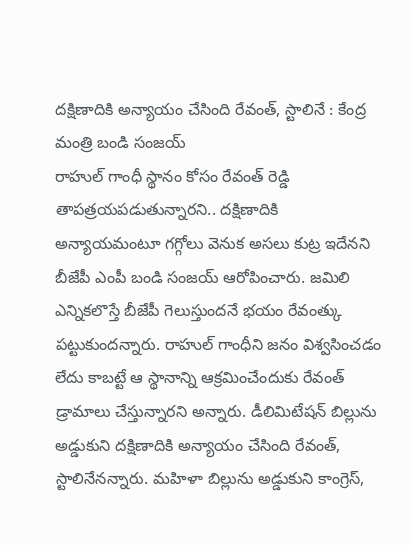దక్షిణాదికి అన్యాయం చేసింది రేవంత్, స్టాలినే : కేంద్ర మంత్రి బండి సంజయ్
రాహుల్ గాంధీ స్థానం కోసం రేవంత్ రెడ్డి తాపత్రయపడుతున్నారని.. దక్షిణాదికి అన్యాయమంటూ గగ్గోలు వెనుక అసలు కుట్ర ఇదేనని బీజేపీ ఎంపీ బండి సంజయ్ ఆరోపించారు. జమిలి ఎన్నికలొస్తే బీజేపీ గెలుస్తుందనే భయం రేవంత్కు పట్టుకుందన్నారు. రాహుల్ గాంధీని జనం విశ్వసించడం లేదు కాబట్టే ఆ స్థానాన్ని ఆక్రమించేందుకు రేవంత్ డ్రామాలు చేస్తున్నారని అన్నారు. డీలిమిటేషన్ బిల్లును అడ్డుకుని దక్షిణాదికి అన్యాయం చేసింది రేవంత్, స్టాలినేనన్నారు. మహిళా బిల్లును అడ్డుకుని కాంగ్రెస్,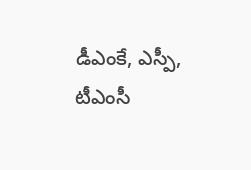డీఎంకే, ఎస్పీ, టీఎంసీ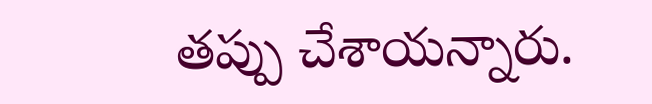తప్పు చేశాయన్నారు.